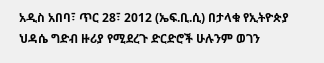አዲስ አበባ፣ ጥር 28፣ 2012 (ኤፍ.ቢ.ሲ) በታላቁ የኢትዮጵያ ህዳሴ ግድብ ዙሪያ የሚደረጉ ድርድሮች ሁሉንም ወገን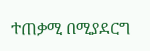ተጠቃሚ በሚያደርግ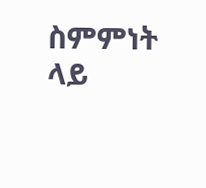ስምምነት ላይ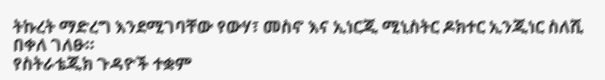ትኩረት ማድረግ እንደሚገባቸው የውሃ፣ መስኖ እና ኢነርጂ ሚኒስትር ዶክተር ኢንጂነር ስለሺ በቀለ ገለፁ።
የስትራቴጂክ ጉዳዮች ተቋም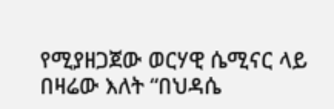የሚያዘጋጀው ወርሃዊ ሴሚናር ላይ በዛሬው እለት “በህዳሴ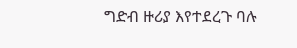ግድብ ዙሪያ እየተደረጉ ባሉ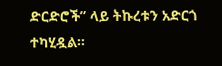ድርድሮች” ላይ ትኩረቱን አድርጎ ተካሂዷል።